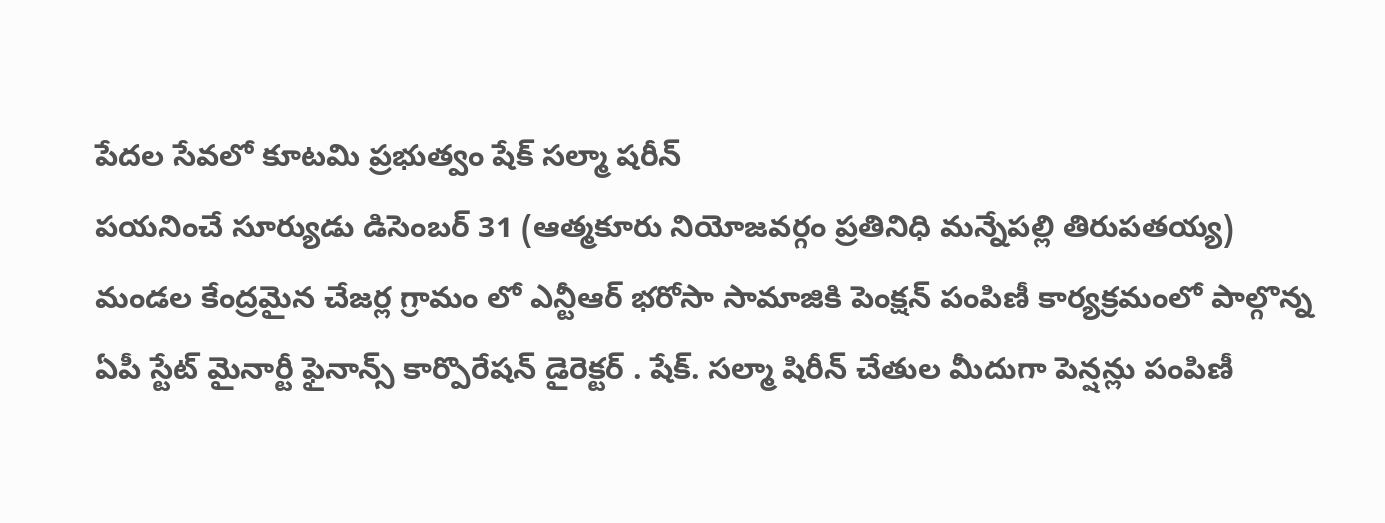పేదల సేవలో కూటమి ప్రభుత్వం షేక్ సల్మా షరీన్
పయనించే సూర్యుడు డిసెంబర్ 31 (ఆత్మకూరు నియోజవర్గం ప్రతినిధి మన్నేపల్లి తిరుపతయ్య)
మండల కేంద్రమైన చేజర్ల గ్రామం లో ఎన్టీఆర్ భరోసా సామాజికి పెంక్షన్ పంపిణీ కార్యక్రమంలో పాల్గొన్న ఏపీ స్టేట్ మైనార్టీ ఫైనాన్స్ కార్పొరేషన్ డైరెక్టర్ . షేక్. సల్మా షిరీన్ చేతుల మీదుగా పెన్షన్లు పంపిణీ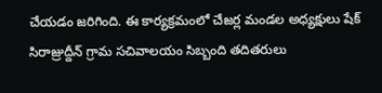చేయడం జరిగింది. ఈ కార్యక్రమంలో చేజర్ల మండల అధ్యక్షులు షేక్ సిరాజ్రుద్దీన్ గ్రామ సచివాలయం సిబ్బంది తదితరులు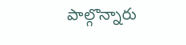పాల్గొన్నారు